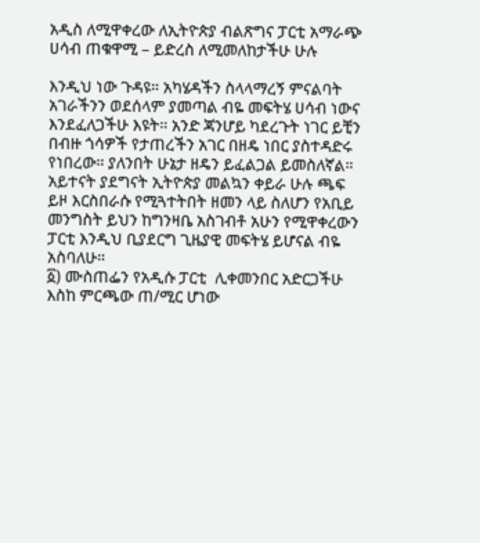አዲስ ለሚዋቀረው ለኢትዮጵያ ብልጽግና ፓርቲ አማራጭ ሀሳብ ጠቁዋሚ – ይድረስ ለሚመለከታችሁ ሁሉ

እንዲህ ነው ጉዳዩ። አካሄዳችን ስላላማረኝ ምናልባት አገራችንን ወደሰላም ያመጣል ብዬ መፍትሄ ሀሳብ ነውና እንደፈለጋችሁ እዩት። አንድ ጃንሆይ ካደረጉት ነገር ይቺን በብዙ ጎሳዎች የታጠረችን አገር በዘዴ ነበር ያስተዳድሩ የነበረው። ያለንበት ሁኔታ ዘዴን ይፈልጋል ይመስለኛል። አይተናት ያደግናት ኢትዮጵያ መልኳን ቀይራ ሁሉ ጫፍ ይዞ እርስበራሱ የሚጓተትበት ዘመን ላይ ስለሆን የአቢይ መንግስት ይህን ከግንዛቤ አስገብቶ አሁን የሚዋቀረውን ፓርቲ እንዲህ ቢያደርግ ጊዜያዊ መፍትሄ ይሆናል ብዬ አስባለሁ።
፩) ሙስጠፌን የአዲሱ ፓርቲ  ሊቀመንበር አድርጋችሁ እስከ ምርጫው ጠ/ሚር ሆነው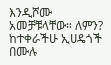እንዲሾሙ አመቻቹላቸው። ለምን? ከተቀራችሁ ኢሀዴጎች በሙሉ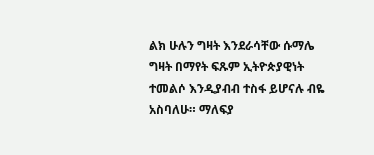ልክ ሁሉን ግዛት እንደራሳቸው ሱማሌ ግዛት በማየት ፍጹም ኢትዮጵያዊነት ተመልሶ እንዲያብብ ተስፋ ይሆናሉ ብዬ አስባለሁ። ማለፍያ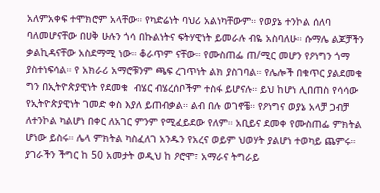አለምአቀፍ ተሞክሮም አላቸው። የካድሬነት ባህሪ አልነካቸውም። የወያኔ ተንኮል ሰለባ ባለመሆናቸው በሀቅ ሁሉን ጎሳ በኩልነትና ፍትሃዊነት ይመራሉ ብዬ አስባለሁ። ሱማሌ ልጆቻችን ቃልኪዳናቸው አስደማሚ ነው። ቆራጥም ናቸው። የሙስጠፌ ጠ/ሚር መሆን የዖነግን ጎማ ያስተነፍሳል። የ አክራሪ አማሮቹንም ጫፍ ረገጥነት ልክ ያስገባል። የሌሎች በቁጥር ያልደመቁ ግን በኢትዮጵያዊነት የደመቁ  ብሄር ብሄረሰቦችም ተስፋ ይሆናሉ። ይህ ከሆነ ሊበጠስ የሳሳው የኢትዮጵያዊነት ገመድ ቀስ እያለ ይጠብቃል። ልብ በሉ ወገኖቼ። የዖነግና ወያኔ አላቻ ጋብቻ ለተንኮል ካልሆነ በቀር ለአገር ምንም የሚፈይደው የለም። አቢይና ደመቀ የሙስጠፌ ምክትል ሆነው ይስሩ። ሌላ ምክትል ካስፈለገ አንዱን የአረና ወይም ህወሃት ያልሆነ ተወካይ ጨምሩ። ያገራችን ችግር ከ 50 አመታት ወዲህ ከ ዖሮሞ፣ አማራና ትግራይ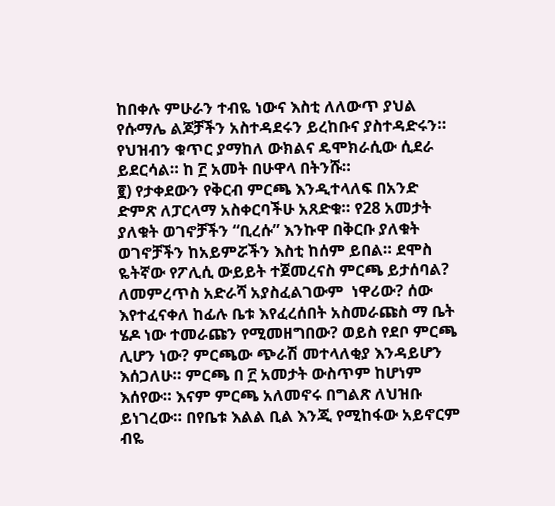ከበቀሉ ምሁራን ተብዬ ነውና እስቲ ለለውጥ ያህል የሱማሌ ልጆቻችን አስተዳደሩን ይረከቡና ያስተዳድሩን። የህዝብን ቁጥር ያማከለ ውክልና ዴሞክራሲው ሲደራ ይደርሳል። ከ ፫ አመት በሁዋላ በትንሹ።
፪) የታቀደውን የቅርብ ምርጫ እንዲተላለፍ በአንድ ድምጽ ለፓርላማ አስቀርባችሁ አጸድቁ። የ28 አመታት ያለቁት ወገኖቻችን “ቢረሱ” እንኩዋ በቅርቡ ያለቁት ወገኖቻችን ከአይምሯችን እስቲ ከሰም ይበል። ደሞስ ዬትኛው የፖሊሲ ውይይት ተጀመረናስ ምርጫ ይታሰባል? ለመምረጥስ አድራሻ አያስፈልገውም  ነዋሪው? ሰው እየተፈናቀለ ከፊሉ ቤቱ እየፈረሰበት አስመራጩስ ማ ቤት ሄዶ ነው ተመራጩን የሚመዘግበው? ወይስ የደቦ ምርጫ ሊሆን ነው? ምርጫው ጭራሽ መተላለቂያ እንዳይሆን እሰጋለሁ። ምርጫ በ ፫ አመታት ውስጥም ከሆነም እሰየው። እናም ምርጫ አለመኖሩ በግልጽ ለህዝቡ ይነገረው። በየቤቱ እልል ቢል እንጂ የሚከፋው አይኖርም ብዬ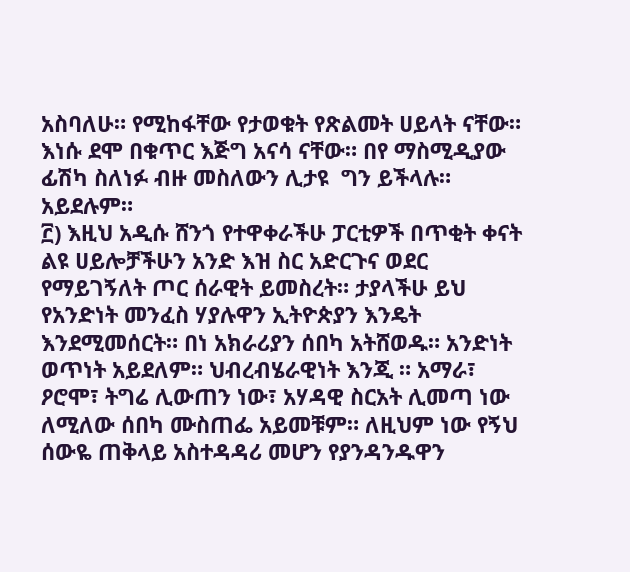አስባለሁ። የሚከፋቸው የታወቁት የጽልመት ሀይላት ናቸው። እነሱ ደሞ በቁጥር እጅግ አናሳ ናቸው። በየ ማስሚዲያው  ፊሽካ ስለነፉ ብዙ መስለውን ሊታዩ  ግን ይችላሉ። አይደሉም።
፫) እዚህ አዲሱ ሸንጎ የተዋቀራችሁ ፓርቲዎች በጥቂት ቀናት ልዩ ሀይሎቻችሁን አንድ እዝ ስር አድርጉና ወደር የማይገኝለት ጦር ሰራዊት ይመስረት። ታያላችሁ ይህ የአንድነት መንፈስ ሃያሉዋን ኢትዮጵያን እንዴት እንደሚመሰርት። በነ አክራሪያን ሰበካ አትሸወዱ። አንድነት ወጥነት አይደለም። ህብረብሄራዊነት እንጂ ። አማራ፣ ዖሮሞ፣ ትግሬ ሊውጠን ነው፣ አሃዳዊ ስርአት ሊመጣ ነው ለሚለው ሰበካ ሙስጠፌ አይመቹም። ለዚህም ነው የኝህ ሰውዬ ጠቅላይ አስተዳዳሪ መሆን የያንዳንዱዋን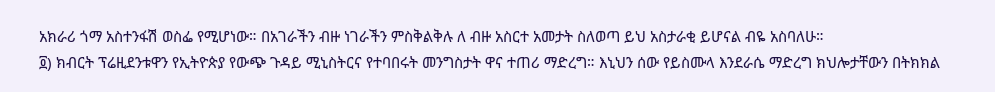አክራሪ ጎማ አስተንፋሽ ወስፌ የሚሆነው። በአገራችን ብዙ ነገራችን ምስቅልቅሉ ለ ብዙ አስርተ አመታት ስለወጣ ይህ አስታራቂ ይሆናል ብዬ አስባለሁ።
፬) ክብርት ፕሬዚደንቱዋን የኢትዮጵያ የውጭ ጉዳይ ሚኒስትርና የተባበሩት መንግስታት ዋና ተጠሪ ማድረግ። እኒህን ሰው የይስሙላ እንደራሴ ማድረግ ክህሎታቸውን በትክክል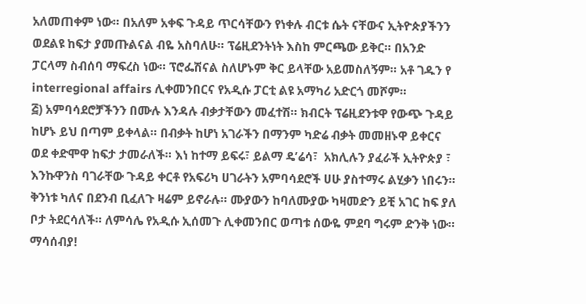አለመጠቀም ነው። በአለም አቀፍ ጉዳይ ጥርሳቸውን የነቀሉ ብርቱ ሴት ናቸውና ኢትዮጵያችንን ወደልዩ ከፍታ ያመጡልናል ብዬ አስባለሁ። ፕሬዚደንትነት እስከ ምርጫው ይቅር። በአንድ ፓርላማ ስብሰባ ማፍረስ ነው። ፕሮፌሽናል ስለሆኑም ቅር ይላቸው አይመስለኝም። አቶ ገዱን የ interregional affairs ሊቀመንበርና የአዲሱ ፓርቲ ልዩ አማካሪ አድርጎ መሾም።
፭) አምባሳደሮቻችንን በሙሉ እንዳሉ ብቃታቸውን መፈተሽ። ክብርት ፕሬዚደንቱዋ የውጭ ጉዳይ ከሆኑ ይህ በጣም ይቀላል። በብቃት ከሆነ አገራችን በማንም ካድሬ ብቃት መመዘኑዋ ይቀርና ወደ ቀድሞዋ ከፍታ ታመራለች። እነ ከተማ ይፍሩ፣ ይልማ ዴ’ሬሳ፣  አክሊሉን ያፈራች ኢትዮጵያ ፣ እንኩዋንስ ባገራቸው ጉዳይ ቀርቶ የአፍሪካ ሀገራትን አምባሳደሮች ሀሁ ያስተማሩ ልሂቃን ነበሩን። ቅንነቱ ካለና በደንብ ቢፈለጉ ዛሬም ይኖራሉ። ሙያውን ከባለሙያው ካዛመድን ይቺ አገር ከፍ ያለ ቦታ ትደርሳለች። ለምሳሌ የአዲሱ ኢሰመጉ ሊቀመንበር ወጣቱ ሰውዬ ምደባ ግሩም ድንቅ ነው።
ማሳሰብያ!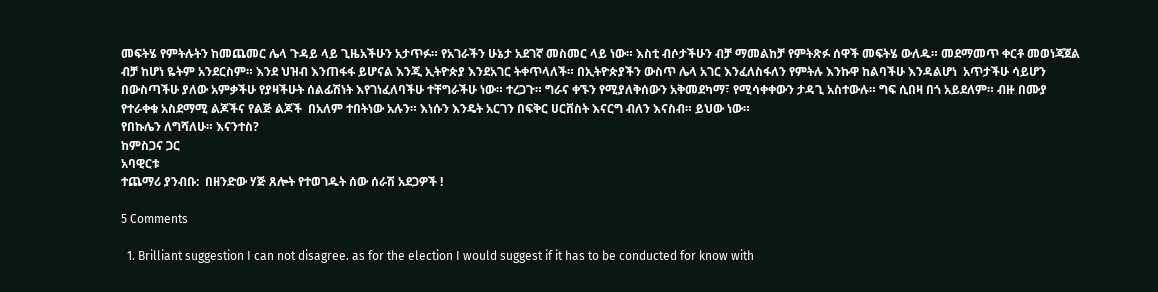መፍትሄ የምትሉትን ከመጨመር ሌላ ጉዳይ ላይ ጊዜአችሁን አታጥፉ። የአገራችን ሁኔታ አደገኛ መስመር ላይ ነው። እስቲ ብሶታችሁን ብቻ ማመልከቻ የምትጽፉ ሰዋች መፍትሄ ውለዱ። መደማመጥ ቀርቶ መወነጃጀል ብቻ ከሆነ ዬትም አንደርስም። እንደ ህዝብ እንጠፋፋ ይሆናል እንጂ ኢትዮጵያ እንደአገር ትቀጥላለች። በኢትዮጵያችን ውስጥ ሌላ አገር እንፈለስፋለን የምትሉ እንኩዋ ከልባችሁ እንዳልሆነ  አጥታችሁ ሳይሆን በውስጣችሁ ያለው አምቃችሁ የያዛችሁት ሰልፊሽነት እየገነፈለባችሁ ተቸግራችሁ ነው። ተረጋጉ። ግራና ቀኙን የሚያለቅሰውን አቅመደካማ፣ የሚሳቀቀውን ታዳጊ አስተውሉ። ግፍ ሲበዛ በጎ አይደለም። ብዙ በሙያ የተራቀቁ አስደማሚ ልጆችና የልጅ ልጆች  በአለም ተበትነው አሉን። እነሱን እንዴት አርገን በፍቅር ሀርቨስት እናርግ ብለን እናስብ። ይህው ነው።
የበኩሌን ለግሻለሁ። እናንተስ?
ከምስጋና ጋር
አባዊርቱ
ተጨማሪ ያንብቡ:  በዘንድው ሃጅ ጸሎት የተወገዱት ሰው ሰራሽ አደጋዎች !

5 Comments

  1. Brilliant suggestion I can not disagree. as for the election I would suggest if it has to be conducted for know with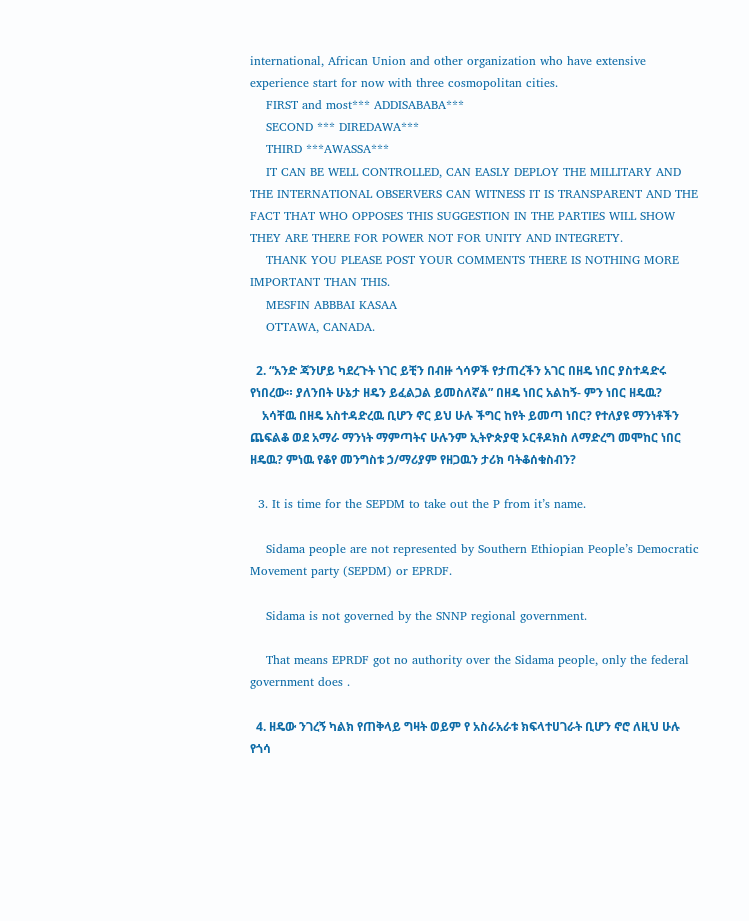international, African Union and other organization who have extensive experience start for now with three cosmopolitan cities.
    FIRST and most*** ADDISABABA***
    SECOND *** DIREDAWA***
    THIRD ***AWASSA***
    IT CAN BE WELL CONTROLLED, CAN EASLY DEPLOY THE MILLITARY AND THE INTERNATIONAL OBSERVERS CAN WITNESS IT IS TRANSPARENT AND THE FACT THAT WHO OPPOSES THIS SUGGESTION IN THE PARTIES WILL SHOW THEY ARE THERE FOR POWER NOT FOR UNITY AND INTEGRETY.
    THANK YOU PLEASE POST YOUR COMMENTS THERE IS NOTHING MORE IMPORTANT THAN THIS.
    MESFIN ABBBAI KASAA
    OTTAWA, CANADA.

  2. “አንድ ጃንሆይ ካደረጉት ነገር ይቺን በብዙ ጎሳዎች የታጠረችን አገር በዘዴ ነበር ያስተዳድሩ የነበረው። ያለንበት ሁኔታ ዘዴን ይፈልጋል ይመስለኛል” በዘዴ ነበር አልከኝ- ምን ነበር ዘዴዉ?
    አሳቸዉ በዘዴ አስተዳድረዉ ቢሆን ኖር ይህ ሁሉ ችግር ከየት ይመጣ ነበር? የተለያዩ ማንነቶችን ጨፍልቆ ወደ አማራ ማንነት ማምጣትና ሁሉንም ኢትዮጵያዊ ኦርቶዶክስ ለማድረግ መሞከር ነበር ዘዴዉ? ምነዉ የቆየ መንግስቱ ኃ/ማሪያም የዘጋዉን ታሪክ ባትቆሰቁስብን?

  3. It is time for the SEPDM to take out the P from it’s name.

    Sidama people are not represented by Southern Ethiopian People’s Democratic Movement party (SEPDM) or EPRDF.

    Sidama is not governed by the SNNP regional government.

    That means EPRDF got no authority over the Sidama people, only the federal government does .

  4. ዘዴው ንገረኝ ካልክ የጠቅላይ ግዛት ወይም የ አስራአራቱ ክፍላተሀገራት ቢሆን ኖሮ ለዚህ ሁሉ የጎሳ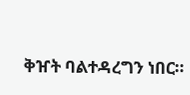ቅዠት ባልተዳረግን ነበር።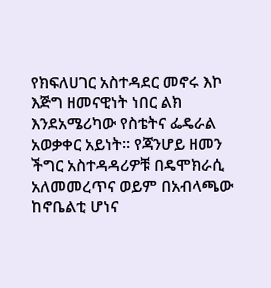የክፍለሀገር አስተዳደር መኖሩ እኮ እጅግ ዘመናዊነት ነበር ልክ እንደአሜሪካው የስቴትና ፌዴራል አወቃቀር አይነት። የጃንሆይ ዘመን ችግር አስተዳዳሪዎቹ በዴሞክራሲ አለመመረጥና ወይም በአብላጫው ከኖቤልቲ ሆነና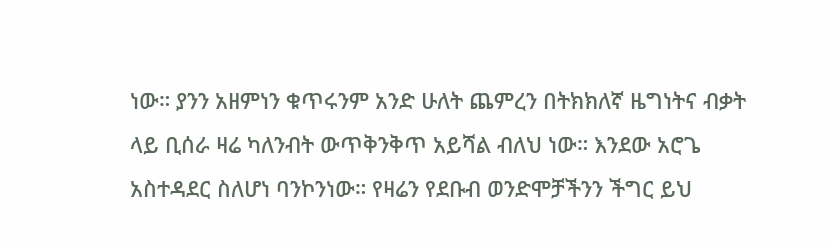ነው። ያንን አዘምነን ቁጥሩንም አንድ ሁለት ጨምረን በትክክለኛ ዜግነትና ብቃት ላይ ቢሰራ ዛሬ ካለንብት ውጥቅንቅጥ አይሻል ብለህ ነው። እንደው አሮጌ አስተዳደር ስለሆነ ባንኮንነው። የዛሬን የደቡብ ወንድሞቻችንን ችግር ይህ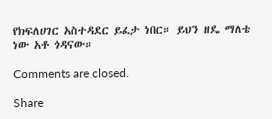የክፍለሀገር አስተዳደር ይፈታ ነበር። ይህን ዘዴ ማለቴ ነው አቶ ጎዳናው።

Comments are closed.

Share